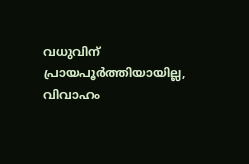വധുവിന് പ്രായപൂർത്തിയായില്ല, വിവാഹം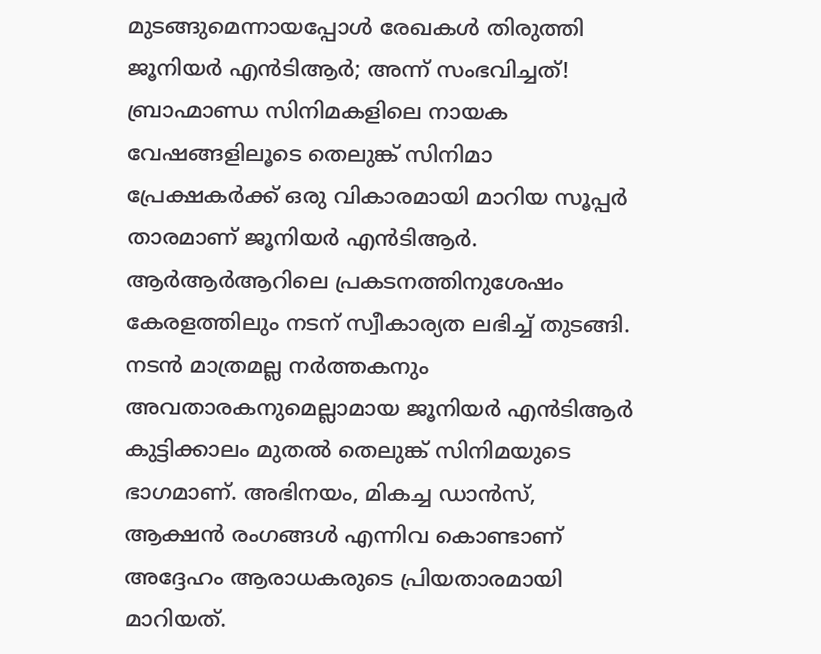മുടങ്ങുമെന്നായപ്പോൾ രേഖകൾ തിരുത്തി ജൂനിയർ എൻടിആർ; അന്ന് സംഭവിച്ചത്!
ബ്രാഹ്മാണ്ഡ സിനിമകളിലെ നായക വേഷങ്ങളിലൂടെ തെലുങ്ക് സിനിമാ പ്രേക്ഷകർക്ക് ഒരു വികാരമായി മാറിയ സൂപ്പർ താരമാണ് ജൂനിയർ എൻടിആർ. ആർആർആറിലെ പ്രകടനത്തിനുശേഷം കേരളത്തിലും നടന് സ്വീകാര്യത ലഭിച്ച് തുടങ്ങി. നടൻ മാത്രമല്ല നർത്തകനും അവതാരകനുമെല്ലാമായ ജൂനിയർ എൻടിആർ കുട്ടിക്കാലം മുതൽ തെലുങ്ക് സിനിമയുടെ ഭാഗമാണ്. അഭിനയം, മികച്ച ഡാൻസ്, ആക്ഷൻ രംഗങ്ങൾ എന്നിവ കൊണ്ടാണ് അദ്ദേഹം ആരാധകരുടെ പ്രിയതാരമായി മാറിയത്.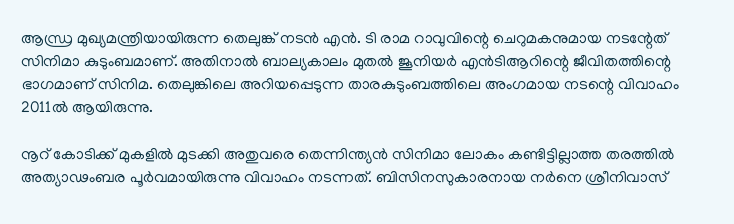ആന്ധ്ര മുഖ്യമന്ത്രിയായിരുന്ന തെലുങ്ക് നടൻ എൻ. ടി രാമ റാവുവിന്റെ ചെറുമകനുമായ നടന്റേത് സിനിമാ കുടുംബമാണ്. അതിനാൽ ബാല്യകാലം മുതൽ ജൂനിയർ എൻടിആറിന്റെ ജീവിതത്തിന്റെ ഭാഗമാണ് സിനിമ. തെലുങ്കിലെ അറിയപ്പെടുന്ന താരകുടുംബത്തിലെ അംഗമായ നടന്റെ വിവാഹം 2011ൽ ആയിരുന്നു.

നൂറ് കോടിക്ക് മുകളിൽ മുടക്കി അതുവരെ തെന്നിന്ത്യൻ സിനിമാ ലോകം കണ്ടിട്ടില്ലാത്ത തരത്തിൽ അത്യാഢംബര പൂർവമായിരുന്നു വിവാഹം നടന്നത്. ബിസിനസുകാരനായ നർനെ ശ്രീനിവാസ്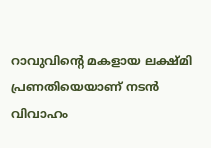റാവുവിന്റെ മകളായ ലക്ഷ്മി പ്രണതിയെയാണ് നടൻ വിവാഹം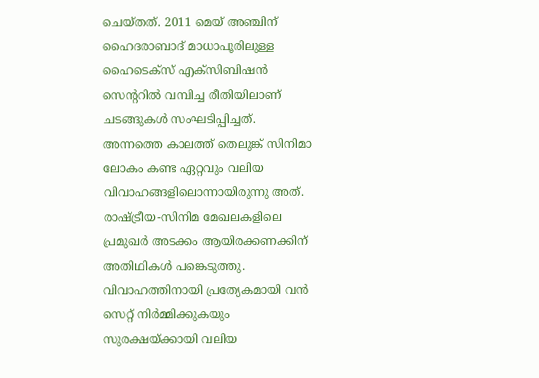ചെയ്തത്. 2011 മെയ് അഞ്ചിന് ഹൈദരാബാദ് മാധാപൂരിലുള്ള ഹൈടെക്സ് എക്സിബിഷൻ സെന്ററിൽ വമ്പിച്ച രീതിയിലാണ് ചടങ്ങുകൾ സംഘടിപ്പിച്ചത്.
അന്നത്തെ കാലത്ത് തെലുങ്ക് സിനിമാ ലോകം കണ്ട ഏറ്റവും വലിയ വിവാഹങ്ങളിലൊന്നായിരുന്നു അത്. രാഷ്ട്രീയ-സിനിമ മേഖലകളിലെ പ്രമുഖർ അടക്കം ആയിരക്കണക്കിന് അതിഥികൾ പങ്കെടുത്തു. വിവാഹത്തിനായി പ്രത്യേകമായി വൻ സെറ്റ് നിർമ്മിക്കുകയും സുരക്ഷയ്ക്കായി വലിയ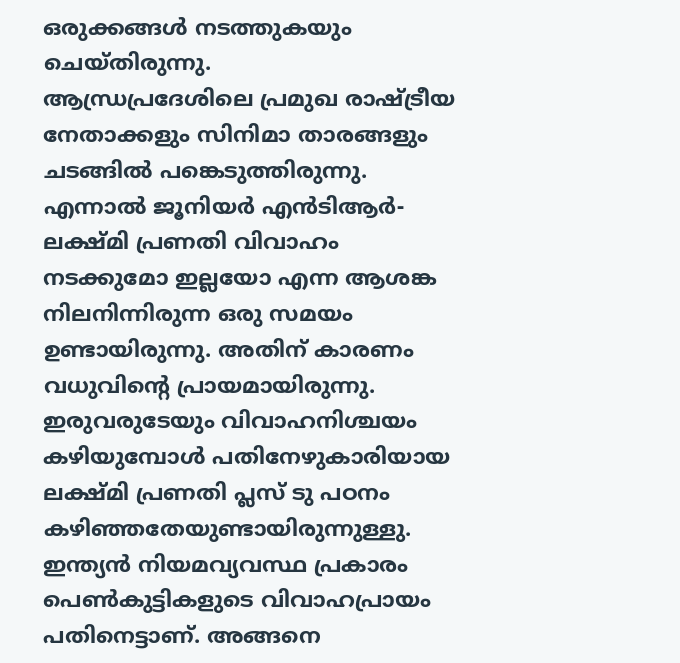ഒരുക്കങ്ങൾ നടത്തുകയും ചെയ്തിരുന്നു.
ആന്ധ്രപ്രദേശിലെ പ്രമുഖ രാഷ്ട്രീയ നേതാക്കളും സിനിമാ താരങ്ങളും ചടങ്ങിൽ പങ്കെടുത്തിരുന്നു. എന്നാൽ ജൂനിയർ എൻടിആർ-ലക്ഷ്മി പ്രണതി വിവാഹം നടക്കുമോ ഇല്ലയോ എന്ന ആശങ്ക നിലനിന്നിരുന്ന ഒരു സമയം ഉണ്ടായിരുന്നു. അതിന് കാരണം വധുവിന്റെ പ്രായമായിരുന്നു. ഇരുവരുടേയും വിവാഹനിശ്ചയം കഴിയുമ്പോൾ പതിനേഴുകാരിയായ ലക്ഷ്മി പ്രണതി പ്ലസ് ടു പഠനം കഴിഞ്ഞതേയുണ്ടായിരുന്നുള്ളു.
ഇന്ത്യൻ നിയമവ്യവസ്ഥ പ്രകാരം പെൺകുട്ടികളുടെ വിവാഹപ്രായം പതിനെട്ടാണ്. അങ്ങനെ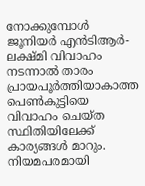നോക്കുമ്പോൾ ജൂനിയർ എൻടിആർ-ലക്ഷ്മി വിവാഹം നടന്നാൽ താരം പ്രായപൂർത്തിയാകാത്ത പെൺകുട്ടിയെ വിവാഹം ചെയ്ത സ്ഥിതിയിലേക്ക് കാര്യങ്ങൾ മാറും. നിയമപരമായി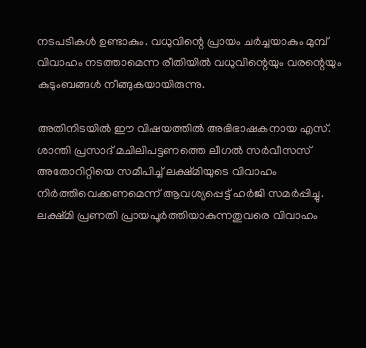നടപടികൾ ഉണ്ടാകും. വധുവിന്റെ പ്രായം ചർച്ചയാകും മുമ്പ് വിവാഹം നടത്താമെന്ന രീതിയിൽ വധുവിന്റെയും വരന്റെയും കുടുംബങ്ങൾ നീങ്ങുകയായിരുന്നു.

അതിനിടയിൽ ഈ വിഷയത്തിൽ അഭിഭാഷകനായ എസ്. ശാന്തി പ്രസാദ് മചിലിപട്ടണത്തെ ലീഗൽ സർവീസസ് അതോറിറ്റിയെ സമീപിച്ച് ലക്ഷ്മിയുടെ വിവാഹം നിർത്തിവെക്കണമെന്ന് ആവശ്യപ്പെട്ട് ഹർജി സമർപ്പിച്ചു. ലക്ഷ്മി പ്രണതി പ്രായപൂർത്തിയാകുന്നതുവരെ വിവാഹം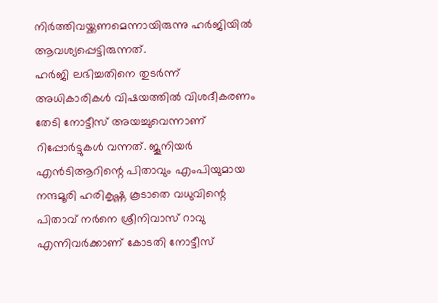നിർത്തിവയ്ക്കണമെന്നായിരുന്നു ഹർജിയിൽ ആവശ്യപ്പെട്ടിരുന്നത്.
ഹർജി ലഭിച്ചതിനെ തുടർന്ന് അധികാരികൾ വിഷയത്തിൽ വിശദീകരണം തേടി നോട്ടീസ് അയച്ചുവെന്നാണ് റിപ്പോർട്ടുകൾ വന്നത്. ജൂനിയർ എൻടിആറിന്റെ പിതാവും എംപിയുമായ നന്ദമൂരി ഹരികൃഷ്ണ കൂടാതെ വധുവിന്റെ പിതാവ് നർനെ ശ്രീനിവാസ് റാവു എന്നിവർക്കാണ് കോടതി നോട്ടീസ്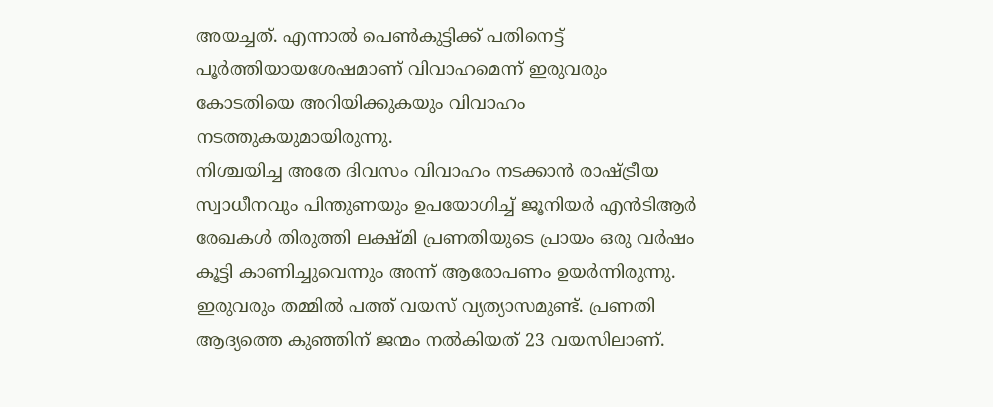അയച്ചത്. എന്നാൽ പെൺകുട്ടിക്ക് പതിനെട്ട് പൂർത്തിയായശേഷമാണ് വിവാഹമെന്ന് ഇരുവരും കോടതിയെ അറിയിക്കുകയും വിവാഹം നടത്തുകയുമായിരുന്നു.
നിശ്ചയിച്ച അതേ ദിവസം വിവാഹം നടക്കാൻ രാഷ്ട്രീയ സ്വാധീനവും പിന്തുണയും ഉപയോഗിച്ച് ജൂനിയർ എൻടിആർ രേഖകൾ തിരുത്തി ലക്ഷ്മി പ്രണതിയുടെ പ്രായം ഒരു വർഷം കൂട്ടി കാണിച്ചുവെന്നും അന്ന് ആരോപണം ഉയർന്നിരുന്നു. ഇരുവരും തമ്മിൽ പത്ത് വയസ് വ്യത്യാസമുണ്ട്. പ്രണതി ആദ്യത്തെ കുഞ്ഞിന് ജന്മം നൽകിയത് 23 വയസിലാണ്.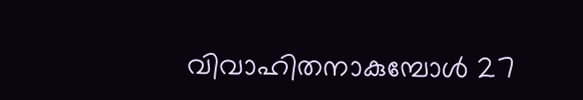വിവാഹിതനാകുമ്പോൾ 27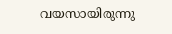വയസായിരുന്നു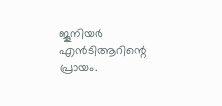ജൂനിയർ എൻടിആറിന്റെ പ്രായം.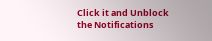Click it and Unblock the Notifications